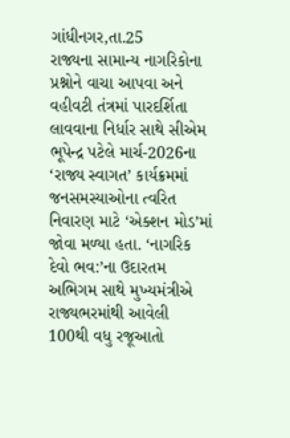ગાંધીનગર,તા.25
રાજ્યના સામાન્ય નાગરિકોના પ્રશ્નોને વાચા આપવા અને વહીવટી તંત્રમાં પારદર્શિતા લાવવાના નિર્ધાર સાથે સીએમ ભૂપેન્દ્ર પટેલે માર્ચ-2026ના ‘રાજ્ય સ્વાગત’ કાર્યક્રમમાં જનસમસ્યાઓના ત્વરિત નિવારણ માટે ‘એક્શન મોડ’માં જોવા મળ્યા હતા. ‘નાગરિક દેવો ભવ:’ના ઉદારતમ અભિગમ સાથે મુખ્યમંત્રીએ રાજ્યભરમાંથી આવેલી 100થી વધુ રજૂઆતો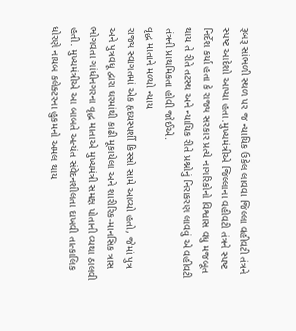રૂબરૂ સાંભળી સ્થળ પર જ ન્યાયિક ઉકેલ લાવવા જિલ્લા વહીવટી તંત્રને સ્પષ્ટ આદેશો આપ્યા હતા.મુખ્યમંત્રીએ જિલ્લાના વહીવટી તંત્રને સ્પષ્ટ નિર્દેશ કર્યા હતા કે રાજ્ય સરકાર પ્રત્યે નાગરિકોનો વિશ્વાસ વધુ મજબૂત થાય તે રીતે તટસ્થ અને ન્યાયિક રીતે પ્રશ્નોનું નિરાકરણ લાવવું એ વહીવટી તંત્રની પ્રાથમિકતા હોવી જોઈએ.
વૃદ્ધ માતાને મળ્યો ન્યાય
રાજ્ય સ્વાગતમાં એક હૃદયસ્પર્શી કિસ્સો સામે આવ્યો હતો, જેમાં પુત્ર અને પુત્રવધૂ દ્વારા ઘરમાંથી કાઢી મૂકાયેલા અને શારીરિક-માનસિક ત્રાસ ભોગવતા ગાંધીનગરના વૃદ્ધ માતાએ મુખ્યમંત્રી સમક્ષ પોતાની વ્યથા ઠાલવી હતી. મુખ્યમંત્રીએ આ બાબતે અત્યંત સંવેદનશીલતા દાખવી તાત્કાલિક ધોરણે નાયબ કલેક્ટરના હુકમનો અમલ થાય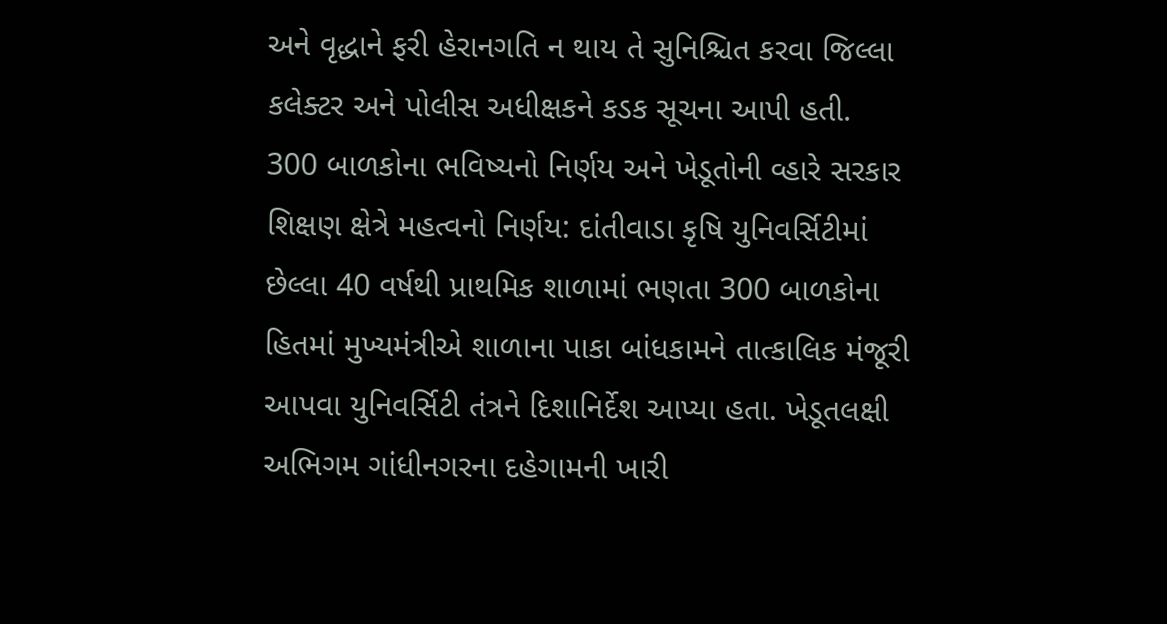અને વૃદ્ધાને ફરી હેરાનગતિ ન થાય તે સુનિશ્ચિત કરવા જિલ્લા કલેક્ટર અને પોલીસ અધીક્ષકને કડક સૂચના આપી હતી.
300 બાળકોના ભવિષ્યનો નિર્ણય અને ખેડૂતોની વ્હારે સરકાર
શિક્ષણ ક્ષેત્રે મહત્વનો નિર્ણય: દાંતીવાડા કૃષિ યુનિવર્સિટીમાં છેલ્લા 40 વર્ષથી પ્રાથમિક શાળામાં ભણતા 300 બાળકોના હિતમાં મુખ્યમંત્રીએ શાળાના પાકા બાંધકામને તાત્કાલિક મંજૂરી આપવા યુનિવર્સિટી તંત્રને દિશાનિર્દેશ આપ્યા હતા. ખેડૂતલક્ષી અભિગમ ગાંધીનગરના દહેગામની ખારી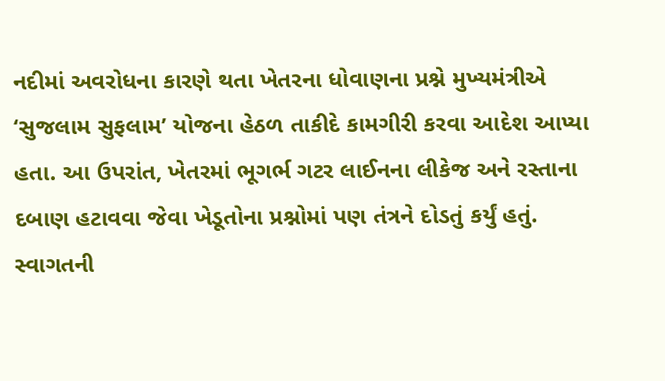નદીમાં અવરોધના કારણે થતા ખેતરના ધોવાણના પ્રશ્ને મુખ્યમંત્રીએ ‘સુજલામ સુફલામ’ યોજના હેઠળ તાકીદે કામગીરી કરવા આદેશ આપ્યા હતા. આ ઉપરાંત, ખેતરમાં ભૂગર્ભ ગટર લાઈનના લીકેજ અને રસ્તાના દબાણ હટાવવા જેવા ખેડૂતોના પ્રશ્નોમાં પણ તંત્રને દોડતું કર્યું હતું.
સ્વાગતની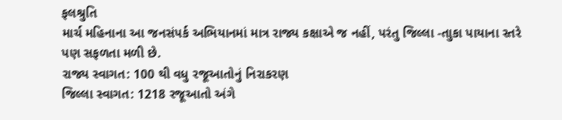ફલશ્રુતિ
માર્ચ મહિનાના આ જનસંપર્ક અભિયાનમાં માત્ર રાજ્ય કક્ષાએ જ નહીં, પરંતુ જિલ્લા -તાુકા પાયાના સ્તરે પણ સફળતા મળી છે.
રાજ્ય સ્વાગત: 100 થી વધુ રજૂઆતોનું નિરાકરણ
જિલ્લા સ્વાગત: 1218 રજૂઆતો અંગે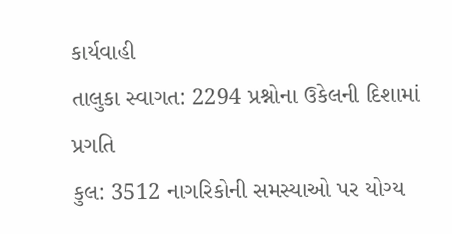કાર્યવાહી
તાલુકા સ્વાગત: 2294 પ્રશ્નોના ઉકેલની દિશામાં પ્રગતિ
કુલ: 3512 નાગરિકોની સમસ્યાઓ પર યોગ્ય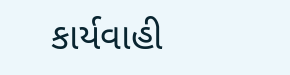કાર્યવાહી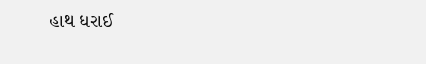હાથ ધરાઈ